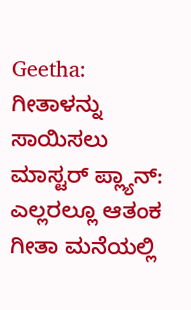Geetha: ಗೀತಾಳನ್ನು ಸಾಯಿಸಲು ಮಾಸ್ಟರ್ ಪ್ಲ್ಯಾನ್: ಎಲ್ಲರಲ್ಲೂ ಆತಂಕ
ಗೀತಾ ಮನೆಯಲ್ಲಿ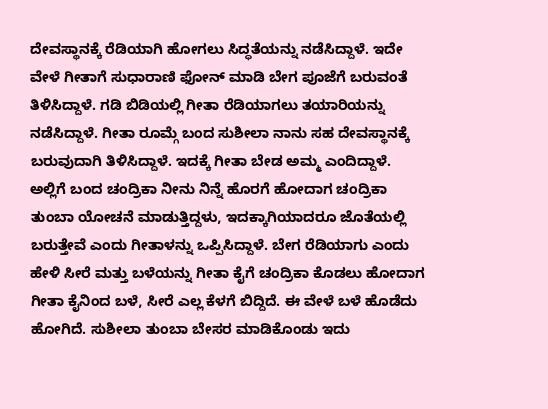ದೇವಸ್ಥಾನಕ್ಕೆ ರೆಡಿಯಾಗಿ ಹೋಗಲು ಸಿದ್ಧತೆಯನ್ನು ನಡೆಸಿದ್ದಾಳೆ. ಇದೇ ವೇಳೆ ಗೀತಾಗೆ ಸುಧಾರಾಣಿ ಫೋನ್ ಮಾಡಿ ಬೇಗ ಪೂಜೆಗೆ ಬರುವಂತೆ ತಿಳಿಸಿದ್ದಾಳೆ. ಗಡಿ ಬಿಡಿಯಲ್ಲಿ ಗೀತಾ ರೆಡಿಯಾಗಲು ತಯಾರಿಯನ್ನು ನಡೆಸಿದ್ದಾಳೆ. ಗೀತಾ ರೂಮ್ಗೆ ಬಂದ ಸುಶೀಲಾ ನಾನು ಸಹ ದೇವಸ್ಥಾನಕ್ಕೆ ಬರುವುದಾಗಿ ತಿಳಿಸಿದ್ದಾಳೆ. ಇದಕ್ಕೆ ಗೀತಾ ಬೇಡ ಅಮ್ಮ ಎಂದಿದ್ದಾಳೆ.
ಅಲ್ಲಿಗೆ ಬಂದ ಚಂದ್ರಿಕಾ ನೀನು ನಿನ್ನೆ ಹೊರಗೆ ಹೋದಾಗ ಚಂದ್ರಿಕಾ ತುಂಬಾ ಯೋಚನೆ ಮಾಡುತ್ತಿದ್ದಳು, ಇದಕ್ಕಾಗಿಯಾದರೂ ಜೊತೆಯಲ್ಲಿ ಬರುತ್ತೇವೆ ಎಂದು ಗೀತಾಳನ್ನು ಒಪ್ಪಿಸಿದ್ದಾಳೆ. ಬೇಗ ರೆಡಿಯಾಗು ಎಂದು ಹೇಳಿ ಸೀರೆ ಮತ್ತು ಬಳೆಯನ್ನು ಗೀತಾ ಕೈಗೆ ಚಂದ್ರಿಕಾ ಕೊಡಲು ಹೋದಾಗ ಗೀತಾ ಕೈನಿಂದ ಬಳೆ, ಸೀರೆ ಎಲ್ಲ ಕೆಳಗೆ ಬಿದ್ದಿದೆ. ಈ ವೇಳೆ ಬಳೆ ಹೊಡೆದು ಹೋಗಿದೆ. ಸುಶೀಲಾ ತುಂಬಾ ಬೇಸರ ಮಾಡಿಕೊಂಡು ಇದು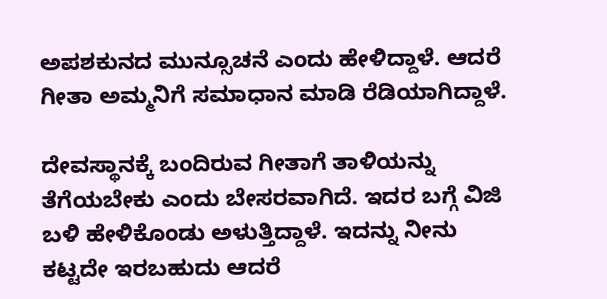ಅಪಶಕುನದ ಮುನ್ಸೂಚನೆ ಎಂದು ಹೇಳಿದ್ದಾಳೆ. ಆದರೆ ಗೀತಾ ಅಮ್ಮನಿಗೆ ಸಮಾಧಾನ ಮಾಡಿ ರೆಡಿಯಾಗಿದ್ದಾಳೆ.

ದೇವಸ್ಥಾನಕ್ಕೆ ಬಂದಿರುವ ಗೀತಾಗೆ ತಾಳಿಯನ್ನು ತೆಗೆಯಬೇಕು ಎಂದು ಬೇಸರವಾಗಿದೆ. ಇದರ ಬಗ್ಗೆ ವಿಜಿ ಬಳಿ ಹೇಳಿಕೊಂಡು ಅಳುತ್ತಿದ್ದಾಳೆ. ಇದನ್ನು ನೀನು ಕಟ್ಟದೇ ಇರಬಹುದು ಆದರೆ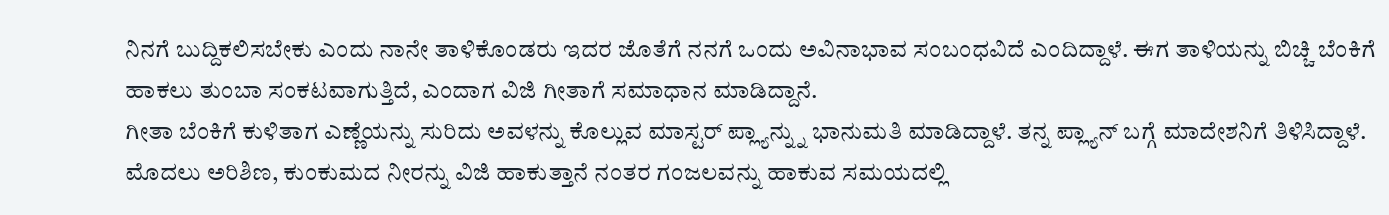ನಿನಗೆ ಬುದ್ದಿಕಲಿಸಬೇಕು ಎಂದು ನಾನೇ ತಾಳಿಕೊಂಡರು ಇದರ ಜೊತೆಗೆ ನನಗೆ ಒಂದು ಅವಿನಾಭಾವ ಸಂಬಂಧವಿದೆ ಎಂದಿದ್ದಾಳೆ. ಈಗ ತಾಳಿಯನ್ನು ಬಿಚ್ಚಿ ಬೆಂಕಿಗೆ ಹಾಕಲು ತುಂಬಾ ಸಂಕಟವಾಗುತ್ತಿದೆ, ಎಂದಾಗ ವಿಜಿ ಗೀತಾಗೆ ಸಮಾಧಾನ ಮಾಡಿದ್ದಾನೆ.
ಗೀತಾ ಬೆಂಕಿಗೆ ಕುಳಿತಾಗ ಎಣ್ಣೆಯನ್ನು ಸುರಿದು ಅವಳನ್ನು ಕೊಲ್ಲುವ ಮಾಸ್ಟರ್ ಪ್ಲ್ಯಾನ್ನ್ನು ಭಾನುಮತಿ ಮಾಡಿದ್ದಾಳೆ. ತನ್ನ ಪ್ಲ್ಯಾನ್ ಬಗ್ಗೆ ಮಾದೇಶನಿಗೆ ತಿಳಿಸಿದ್ದಾಳೆ. ಮೊದಲು ಅರಿಶಿಣ, ಕುಂಕುಮದ ನೀರನ್ನು ವಿಜಿ ಹಾಕುತ್ತಾನೆ ನಂತರ ಗಂಜಲವನ್ನು ಹಾಕುವ ಸಮಯದಲ್ಲಿ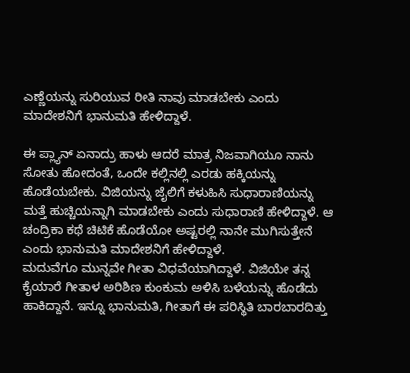ಎಣ್ಣೆಯನ್ನು ಸುರಿಯುವ ರೀತಿ ನಾವು ಮಾಡಬೇಕು ಎಂದು ಮಾದೇಶನಿಗೆ ಭಾನುಮತಿ ಹೇಳಿದ್ದಾಳೆ.

ಈ ಪ್ಲ್ಯಾನ್ ಏನಾದ್ರು ಹಾಳು ಆದರೆ ಮಾತ್ರ ನಿಜವಾಗಿಯೂ ನಾನು ಸೋತು ಹೋದಂತೆ, ಒಂದೇ ಕಲ್ಲಿನಲ್ಲಿ ಎರಡು ಹಕ್ಕಿಯನ್ನು ಹೊಡೆಯಬೇಕು. ವಿಜಿಯನ್ನು ಜೈಲಿಗೆ ಕಳುಹಿಸಿ ಸುಧಾರಾಣಿಯನ್ನು ಮತ್ತೆ ಹುಚ್ಚಿಯನ್ನಾಗಿ ಮಾಡಬೇಕು ಎಂದು ಸುಧಾರಾಣಿ ಹೇಳಿದ್ದಾಳೆ. ಆ ಚಂದ್ರಿಕಾ ಕಥೆ ಚಿಟಿಕೆ ಹೊಡೆಯೋ ಅಷ್ಟರಲ್ಲಿ ನಾನೇ ಮುಗಿಸುತ್ತೇನೆ ಎಂದು ಭಾನುಮತಿ ಮಾದೇಶನಿಗೆ ಹೇಳಿದ್ದಾಳೆ.
ಮದುವೆಗೂ ಮುನ್ನವೇ ಗೀತಾ ವಿಧವೆಯಾಗಿದ್ದಾಳೆ. ವಿಜಿಯೇ ತನ್ನ ಕೈಯಾರೆ ಗೀತಾಳ ಅರಿಶಿಣ ಕುಂಕುಮ ಅಳಿಸಿ ಬಳೆಯನ್ನು ಹೊಡೆದು ಹಾಕಿದ್ದಾನೆ. ಇನ್ನೂ ಭಾನುಮತಿ, ಗೀತಾಗೆ ಈ ಪರಿಸ್ಥಿತಿ ಬಾರಬಾರದಿತ್ತು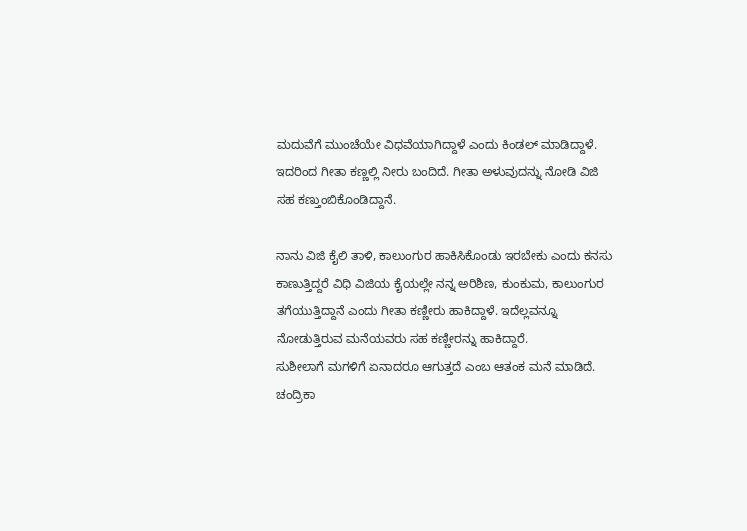ಮದುವೆಗೆ ಮುಂಚೆಯೇ ವಿಧವೆಯಾಗಿದ್ದಾಳೆ ಎಂದು ಕಿಂಡಲ್ ಮಾಡಿದ್ದಾಳೆ. ಇದರಿಂದ ಗೀತಾ ಕಣ್ಣಲ್ಲಿ ನೀರು ಬಂದಿದೆ. ಗೀತಾ ಅಳುವುದನ್ನು ನೋಡಿ ವಿಜಿ ಸಹ ಕಣ್ತುಂಬಿಕೊಂಡಿದ್ದಾನೆ.

ನಾನು ವಿಜಿ ಕೈಲಿ ತಾಳಿ, ಕಾಲುಂಗುರ ಹಾಕಿಸಿಕೊಂಡು ಇರಬೇಕು ಎಂದು ಕನಸು ಕಾಣುತ್ತಿದ್ದರೆ ವಿಧಿ ವಿಜಿಯ ಕೈಯಲ್ಲೇ ನನ್ನ ಅರಿಶಿಣ, ಕುಂಕುಮ, ಕಾಲುಂಗುರ ತಗೆಯುತ್ತಿದ್ದಾನೆ ಎಂದು ಗೀತಾ ಕಣ್ಣೀರು ಹಾಕಿದ್ದಾಳೆ. ಇದೆಲ್ಲವನ್ನೂ ನೋಡುತ್ತಿರುವ ಮನೆಯವರು ಸಹ ಕಣ್ಣೀರನ್ನು ಹಾಕಿದ್ದಾರೆ.
ಸುಶೀಲಾಗೆ ಮಗಳಿಗೆ ಏನಾದರೂ ಆಗುತ್ತದೆ ಎಂಬ ಆತಂಕ ಮನೆ ಮಾಡಿದೆ. ಚಂದ್ರಿಕಾ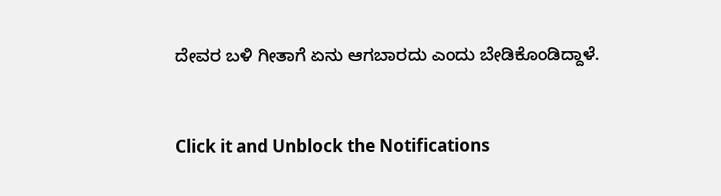ದೇವರ ಬಳಿ ಗೀತಾಗೆ ಏನು ಆಗಬಾರದು ಎಂದು ಬೇಡಿಕೊಂಡಿದ್ದಾಳೆ.


Click it and Unblock the Notifications